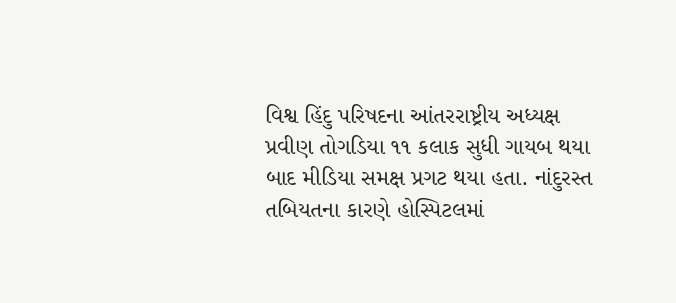વિશ્વ હિંદુ પરિષદના આંતરરાષ્ટ્રીય અધ્યક્ષ પ્રવીણ તોગડિયા ૧૧ કલાક સુધી ગાયબ થયા બાદ મીડિયા સમક્ષ પ્રગટ થયા હતા. નાંદુરસ્ત તબિયતના કારણે હોસ્પિટલમાં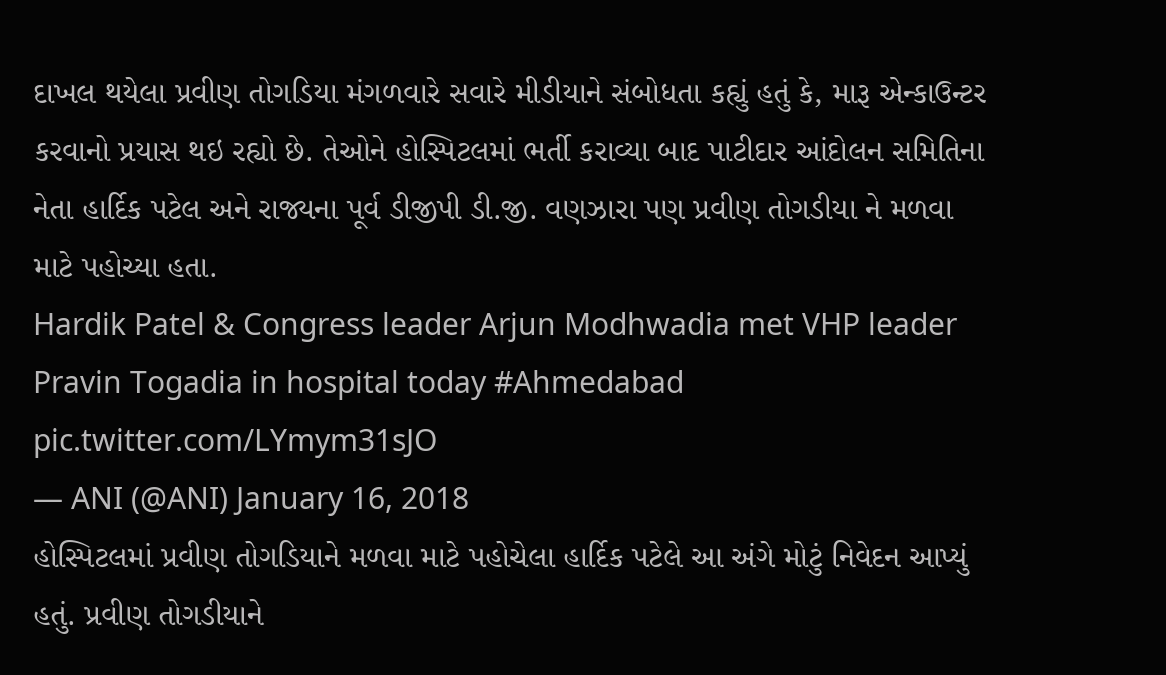દાખલ થયેલા પ્રવીણ તોગડિયા મંગળવારે સવારે મીડીયાને સંબોધતા કહ્યું હતું કે, મારૂ એન્કાઉન્ટર કરવાનો પ્રયાસ થઇ રહ્યો છે. તેઓને હોસ્પિટલમાં ભર્તી કરાવ્યા બાદ પાટીદાર આંદોલન સમિતિના નેતા હાર્દિક પટેલ અને રાજ્યના પૂર્વ ડીજીપી ડી.જી. વણઝારા પણ પ્રવીણ તોગડીયા ને મળવા માટે પહોચ્યા હતા.
Hardik Patel & Congress leader Arjun Modhwadia met VHP leader Pravin Togadia in hospital today #Ahmedabad pic.twitter.com/LYmym31sJO
— ANI (@ANI) January 16, 2018
હોસ્પિટલમાં પ્રવીણ તોગડિયાને મળવા માટે પહોચેલા હાર્દિક પટેલે આ અંગે મોટું નિવેદન આપ્યું હતું. પ્રવીણ તોગડીયાને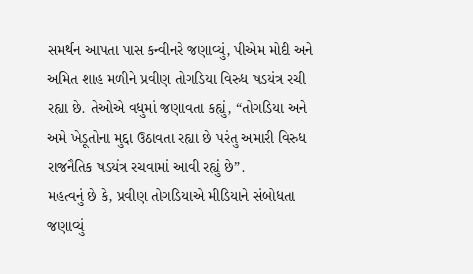સમર્થન આપતા પાસ કન્વીનરે જણાવ્યું, પીએમ મોદી અને અમિત શાહ મળીને પ્રવીણ તોગડિયા વિરુધ ષડયંત્ર રચી રહ્યા છે. તેઓએ વધુમાં જણાવતા કહ્યું, “તોગડિયા અને અમે ખેડૂતોના મુદ્દા ઉઠાવતા રહ્યા છે પરંતુ અમારી વિરુધ રાજનૈતિક ષડયંત્ર રચવામાં આવી રહ્યું છે”.
મહત્વનું છે કે, પ્રવીણ તોગડિયાએ મીડિયાને સંબોધતા જણાવ્યું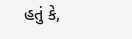હતું કે,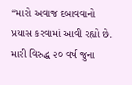“મારો અવાજ દબાવવાનો પ્રયાસ કરવામાં આવી રહ્યો છે. મારી વિરુદ્ધ ૨૦ વર્ષ જુના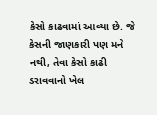કેસો કાઢવામાં આવ્યા છે. જે કેસની જાણકારી પણ મને નથી, તેવા કેસો કાઢી ડરાવવાનો ખેલ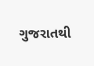ગુજરાતથી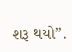શરૂ થયો”.